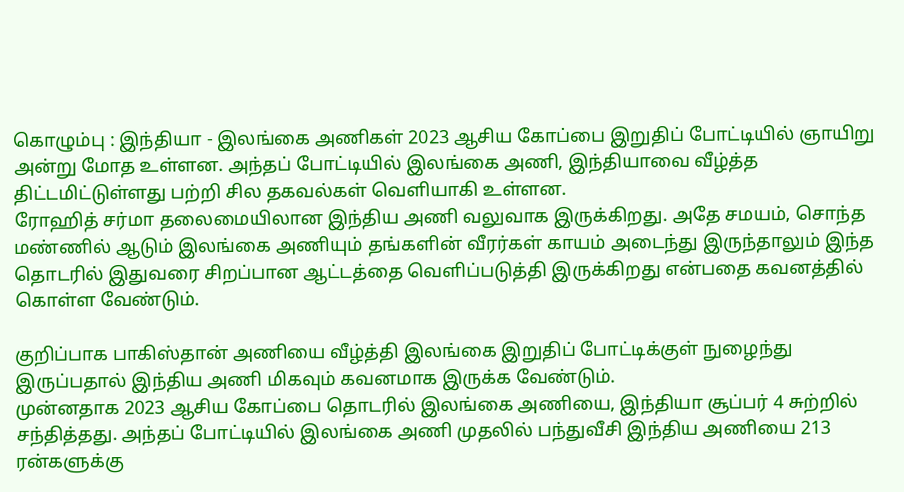கொழும்பு : இந்தியா - இலங்கை அணிகள் 2023 ஆசிய கோப்பை இறுதிப் போட்டியில் ஞாயிறு அன்று மோத உள்ளன. அந்தப் போட்டியில் இலங்கை அணி, இந்தியாவை வீழ்த்த திட்டமிட்டுள்ளது பற்றி சில தகவல்கள் வெளியாகி உள்ளன.
ரோஹித் சர்மா தலைமையிலான இந்திய அணி வலுவாக இருக்கிறது. அதே சமயம், சொந்த மண்ணில் ஆடும் இலங்கை அணியும் தங்களின் வீரர்கள் காயம் அடைந்து இருந்தாலும் இந்த தொடரில் இதுவரை சிறப்பான ஆட்டத்தை வெளிப்படுத்தி இருக்கிறது என்பதை கவனத்தில் கொள்ள வேண்டும்.

குறிப்பாக பாகிஸ்தான் அணியை வீழ்த்தி இலங்கை இறுதிப் போட்டிக்குள் நுழைந்து இருப்பதால் இந்திய அணி மிகவும் கவனமாக இருக்க வேண்டும்.
முன்னதாக 2023 ஆசிய கோப்பை தொடரில் இலங்கை அணியை, இந்தியா சூப்பர் 4 சுற்றில் சந்தித்தது. அந்தப் போட்டியில் இலங்கை அணி முதலில் பந்துவீசி இந்திய அணியை 213 ரன்களுக்கு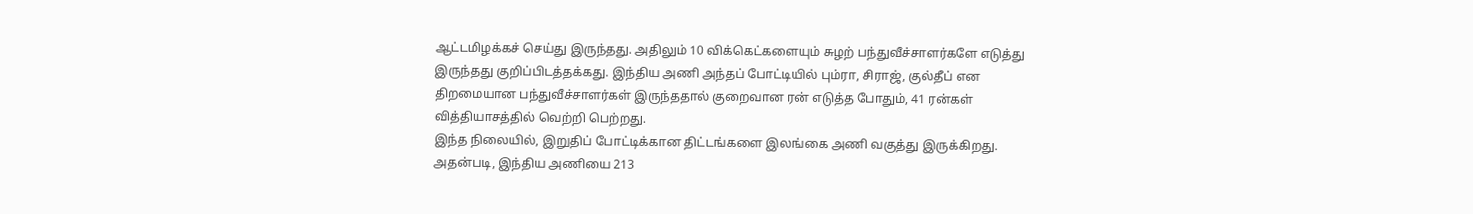ஆட்டமிழக்கச் செய்து இருந்தது. அதிலும் 10 விக்கெட்களையும் சுழற் பந்துவீச்சாளர்களே எடுத்து இருந்தது குறிப்பிடத்தக்கது. இந்திய அணி அந்தப் போட்டியில் பும்ரா, சிராஜ், குல்தீப் என திறமையான பந்துவீச்சாளர்கள் இருந்ததால் குறைவான ரன் எடுத்த போதும், 41 ரன்கள் வித்தியாசத்தில் வெற்றி பெற்றது.
இந்த நிலையில், இறுதிப் போட்டிக்கான திட்டங்களை இலங்கை அணி வகுத்து இருக்கிறது. அதன்படி, இந்திய அணியை 213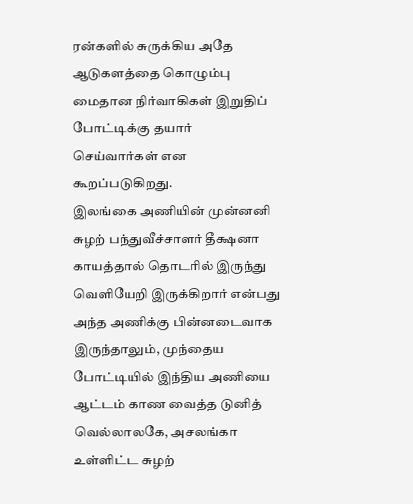ரன்களில் சுருக்கிய அதே ஆடுகளத்தை கொழும்பு மைதான நிர்வாகிகள் இறுதிப் போட்டிக்கு தயார் செய்வார்கள் என கூறப்படுகிறது.
இலங்கை அணியின் முன்னனி சுழற் பந்துவீச்சாளர் தீக்ஷனா காயத்தால் தொடரில் இருந்து வெளியேறி இருக்கிறார் என்பது அந்த அணிக்கு பின்னடைவாக இருந்தாலும், முந்தைய போட்டியில் இந்திய அணியை ஆட்டம் காண வைத்த டுனித் வெல்லாலகே, அசலங்கா உள்ளிட்ட சுழற்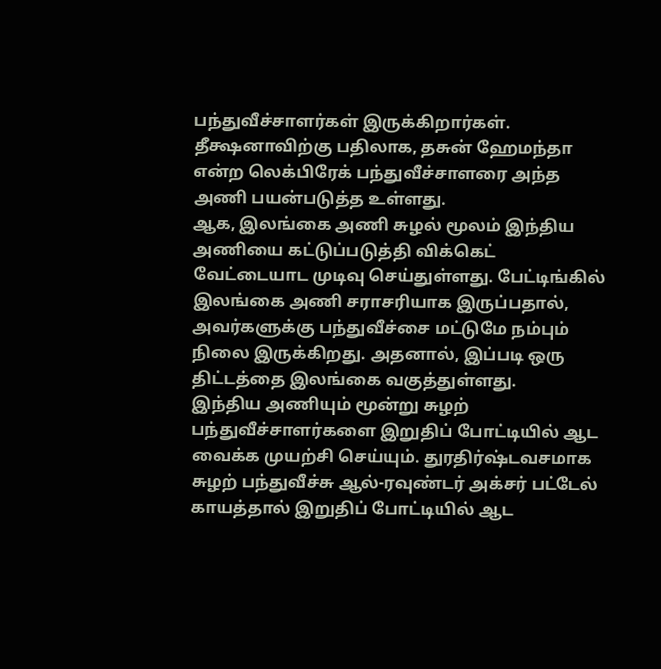பந்துவீச்சாளர்கள் இருக்கிறார்கள். தீக்ஷனாவிற்கு பதிலாக, தசுன் ஹேமந்தா என்ற லெக்பிரேக் பந்துவீச்சாளரை அந்த அணி பயன்படுத்த உள்ளது.
ஆக, இலங்கை அணி சுழல் மூலம் இந்திய அணியை கட்டுப்படுத்தி விக்கெட் வேட்டையாட முடிவு செய்துள்ளது. பேட்டிங்கில் இலங்கை அணி சராசரியாக இருப்பதால், அவர்களுக்கு பந்துவீச்சை மட்டுமே நம்பும் நிலை இருக்கிறது. அதனால், இப்படி ஒரு திட்டத்தை இலங்கை வகுத்துள்ளது.
இந்திய அணியும் மூன்று சுழற் பந்துவீச்சாளர்களை இறுதிப் போட்டியில் ஆட வைக்க முயற்சி செய்யும். துரதிர்ஷ்டவசமாக சுழற் பந்துவீச்சு ஆல்-ரவுண்டர் அக்சர் பட்டேல் காயத்தால் இறுதிப் போட்டியில் ஆட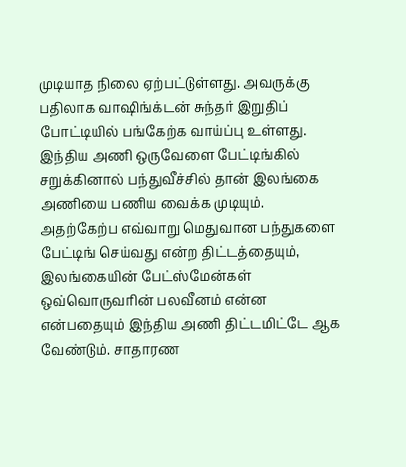முடியாத நிலை ஏற்பட்டுள்ளது. அவருக்கு பதிலாக வாஷிங்க்டன் சுந்தர் இறுதிப் போட்டியில் பங்கேற்க வாய்ப்பு உள்ளது.
இந்திய அணி ஒருவேளை பேட்டிங்கில் சறுக்கினால் பந்துவீச்சில் தான் இலங்கை அணியை பணிய வைக்க முடியும். அதற்கேற்ப எவ்வாறு மெதுவான பந்துகளை பேட்டிங் செய்வது என்ற திட்டத்தையும், இலங்கையின் பேட்ஸ்மேன்கள் ஒவ்வொருவரின் பலவீனம் என்ன என்பதையும் இந்திய அணி திட்டமிட்டே ஆக வேண்டும். சாதாரண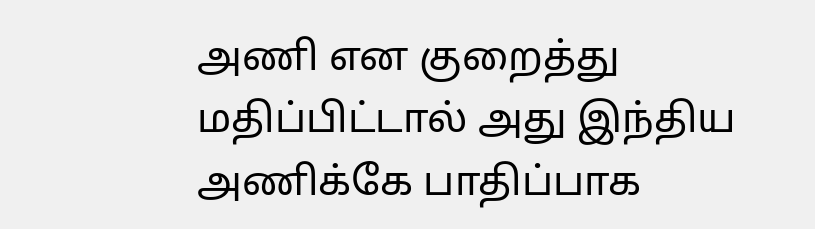அணி என குறைத்து மதிப்பிட்டால் அது இந்திய அணிக்கே பாதிப்பாக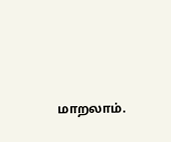மாறலாம்.